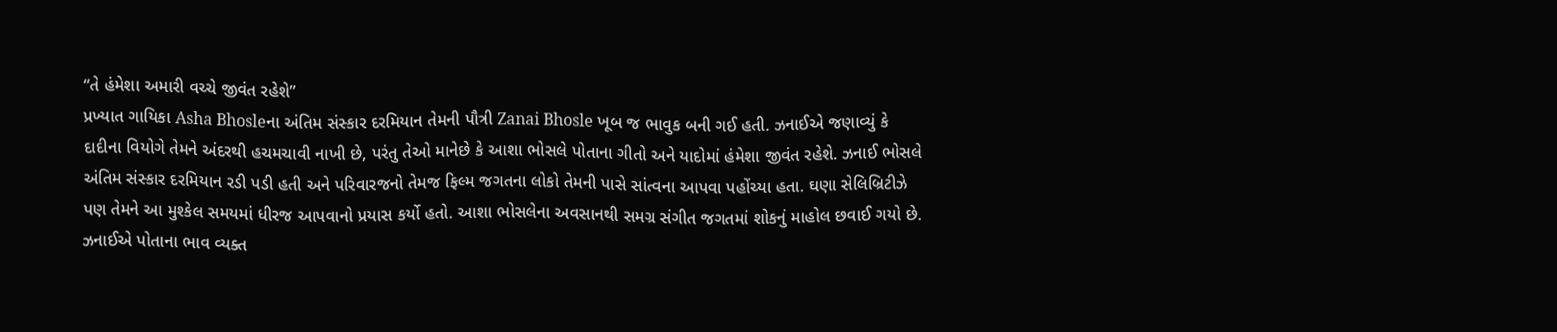“તે હંમેશા અમારી વચ્ચે જીવંત રહેશે”
પ્રખ્યાત ગાયિકા Asha Bhosleના અંતિમ સંસ્કાર દરમિયાન તેમની પૌત્રી Zanai Bhosle ખૂબ જ ભાવુક બની ગઈ હતી. ઝનાઈએ જણાવ્યું કે દાદીના વિયોગે તેમને અંદરથી હચમચાવી નાખી છે, પરંતુ તેઓ માનેછે કે આશા ભોસલે પોતાના ગીતો અને યાદોમાં હંમેશા જીવંત રહેશે. ઝનાઈ ભોસલે અંતિમ સંસ્કાર દરમિયાન રડી પડી હતી અને પરિવારજનો તેમજ ફિલ્મ જગતના લોકો તેમની પાસે સાંત્વના આપવા પહોંચ્યા હતા. ઘણા સેલિબ્રિટીઝે પણ તેમને આ મુશ્કેલ સમયમાં ધીરજ આપવાનો પ્રયાસ કર્યો હતો. આશા ભોસલેના અવસાનથી સમગ્ર સંગીત જગતમાં શોકનું માહોલ છવાઈ ગયો છે.
ઝનાઈએ પોતાના ભાવ વ્યક્ત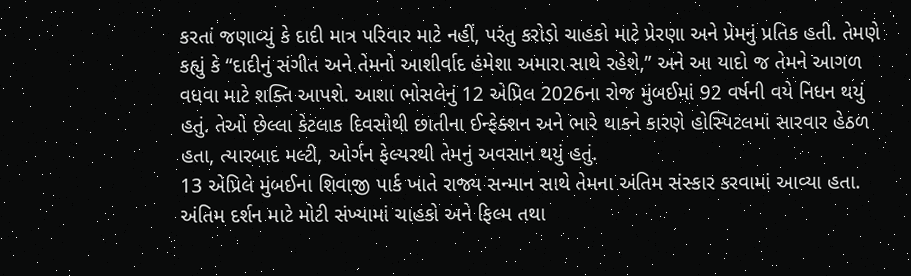કરતાં જણાવ્યું કે દાદી માત્ર પરિવાર માટે નહીં, પરંતુ કરોડો ચાહકો માટે પ્રેરણા અને પ્રેમનું પ્રતિક હતી. તેમણે કહ્યું કે “દાદીનું સંગીત અને તેમનો આશીર્વાદ હંમેશા અમારા સાથે રહેશે,” અને આ યાદો જ તેમને આગળ વધવા માટે શક્તિ આપશે. આશા ભોસલેનું 12 એપ્રિલ 2026ના રોજ મુંબઈમાં 92 વર્ષની વયે નિધન થયું હતું. તેઓ છેલ્લા કેટલાક દિવસોથી છાતીના ઈન્ફેક્શન અને ભારે થાકને કારણે હોસ્પિટલમાં સારવાર હેઠળ હતા, ત્યારબાદ મલ્ટી, ઓર્ગન ફેલ્યરથી તેમનું અવસાન થયું હતું.
13 એપ્રિલે મુંબઈના શિવાજી પાર્ક ખાતે રાજ્ય સન્માન સાથે તેમના અંતિમ સંસ્કાર કરવામાં આવ્યા હતા. અંતિમ દર્શન માટે મોટી સંખ્યામાં ચાહકો અને ફિલ્મ તથા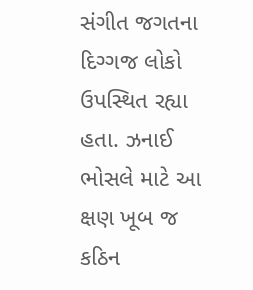સંગીત જગતના દિગ્ગજ લોકો ઉપસ્થિત રહ્યા હતા. ઝનાઈ ભોસલે માટે આ ક્ષણ ખૂબ જ કઠિન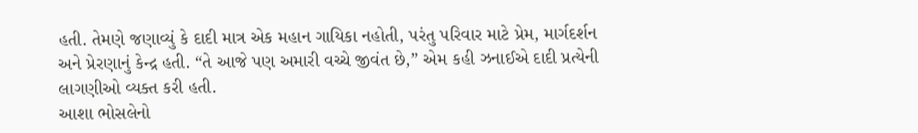હતી. તેમણે જણાવ્યું કે દાદી માત્ર એક મહાન ગાયિકા નહોતી, પરંતુ પરિવાર માટે પ્રેમ, માર્ગદર્શન અને પ્રેરણાનું કેન્દ્ર હતી. “તે આજે પણ અમારી વચ્ચે જીવંત છે,” એમ કહી ઝનાઈએ દાદી પ્રત્યેની લાગણીઓ વ્યક્ત કરી હતી.
આશા ભોસલેનો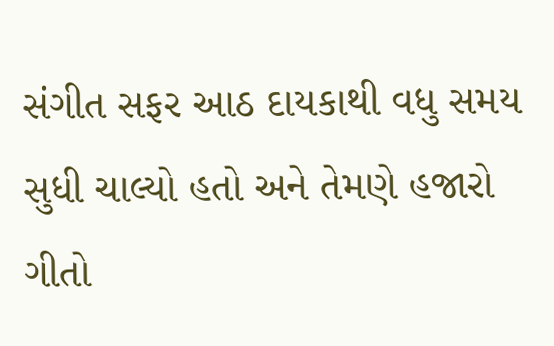સંગીત સફર આઠ દાયકાથી વધુ સમય સુધી ચાલ્યો હતો અને તેમણે હજારો ગીતો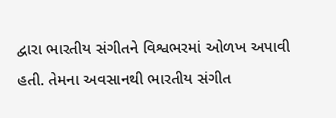દ્વારા ભારતીય સંગીતને વિશ્વભરમાં ઓળખ અપાવી હતી. તેમના અવસાનથી ભારતીય સંગીત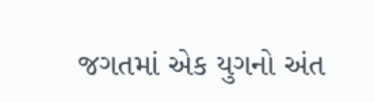જગતમાં એક યુગનો અંત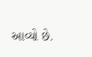આવ્યો છે.